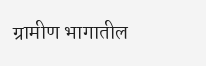ग्रामीण भागातील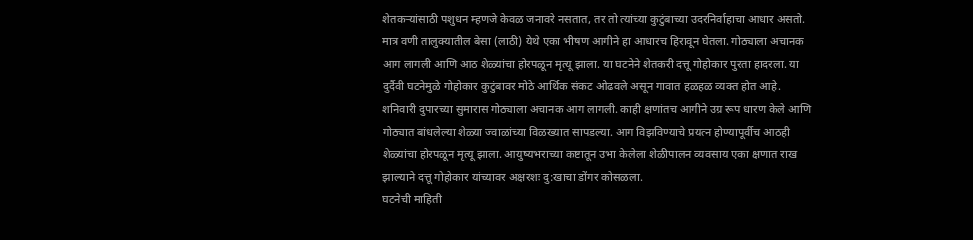शेतकऱ्यांसाठी पशुधन म्हणजे केवळ जनावरे नसतात, तर तो त्यांच्या कुटुंबाच्या उदरनिर्वाहाचा आधार असतो. मात्र वणी तालुक्यातील बेसा (लाठी) येथे एका भीषण आगीने हा आधारच हिरावून घेतला. गोठ्याला अचानक आग लागली आणि आठ शेळ्यांचा होरपळून मृत्यू झाला. या घटनेने शेतकरी दत्तू गोहोकार पुरता हादरला. या दुर्दैवी घटनेमुळे गोहोकार कुटुंबावर मोठे आर्थिक संकट ओढवले असून गावात हळहळ व्यक्त होत आहे.
शनिवारी दुपारच्या सुमारास गोठ्याला अचानक आग लागली. काही क्षणांतच आगीने उग्र रूप धारण केले आणि गोठ्यात बांधलेल्या शेळ्या ज्वाळांच्या विळख्यात सापडल्या. आग विझविण्याचे प्रयत्न होण्यापूर्वीच आठही शेळ्यांचा होरपळून मृत्यू झाला. आयुष्यभराच्या कष्टातून उभा केलेला शेळीपालन व्यवसाय एका क्षणात राख झाल्याने दत्तू गोहोकार यांच्यावर अक्षरशः दु:खाचा डोंगर कोसळला.
घटनेची माहिती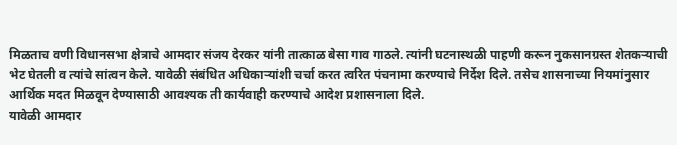मिळताच वणी विधानसभा क्षेत्राचे आमदार संजय देरकर यांनी तात्काळ बेसा गाव गाठले. त्यांनी घटनास्थळी पाहणी करून नुकसानग्रस्त शेतकऱ्याची भेट घेतली व त्यांचे सांत्वन केले. यावेळी संबंधित अधिकाऱ्यांशी चर्चा करत त्वरित पंचनामा करण्याचे निर्देश दिले. तसेच शासनाच्या नियमांनुसार आर्थिक मदत मिळवून देण्यासाठी आवश्यक ती कार्यवाही करण्याचे आदेश प्रशासनाला दिले.
यावेळी आमदार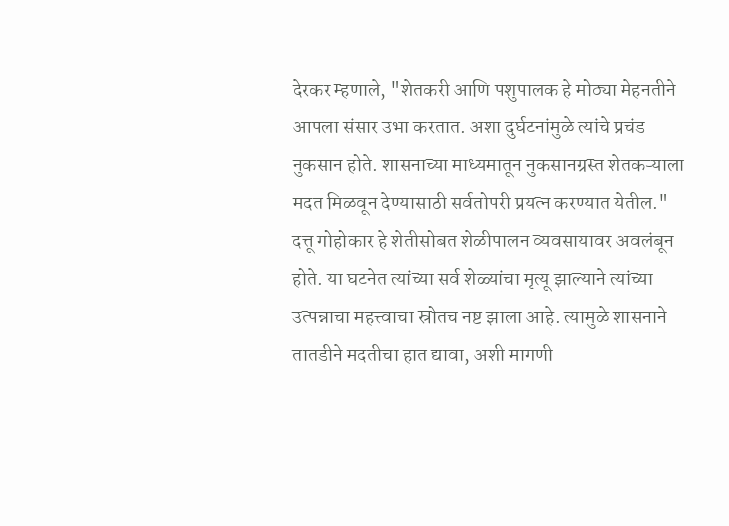देरकर म्हणाले, "शेतकरी आणि पशुपालक हे मोठ्या मेहनतीने आपला संसार उभा करतात. अशा दुर्घटनांमुळे त्यांचे प्रचंड नुकसान होते. शासनाच्या माध्यमातून नुकसानग्रस्त शेतकऱ्याला मदत मिळवून देण्यासाठी सर्वतोपरी प्रयत्न करण्यात येतील."
दत्तू गोहोकार हे शेतीसोबत शेळीपालन व्यवसायावर अवलंबून होते. या घटनेत त्यांच्या सर्व शेळ्यांचा मृत्यू झाल्याने त्यांच्या उत्पन्नाचा महत्त्वाचा स्रोतच नष्ट झाला आहे. त्यामुळे शासनाने तातडीने मदतीचा हात द्यावा, अशी मागणी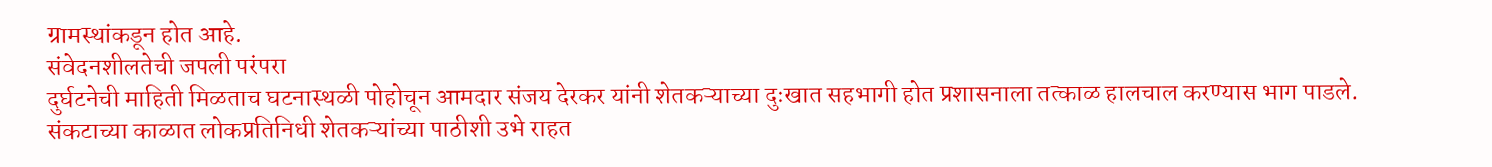ग्रामस्थांकडून होत आहे.
संवेदनशीलतेची जपली परंपरा
दुर्घटनेची माहिती मिळताच घटनास्थळी पोहोचून आमदार संजय देरकर यांनी शेतकऱ्याच्या दुःखात सहभागी होत प्रशासनाला तत्काळ हालचाल करण्यास भाग पाडले. संकटाच्या काळात लोकप्रतिनिधी शेतकऱ्यांच्या पाठीशी उभे राहत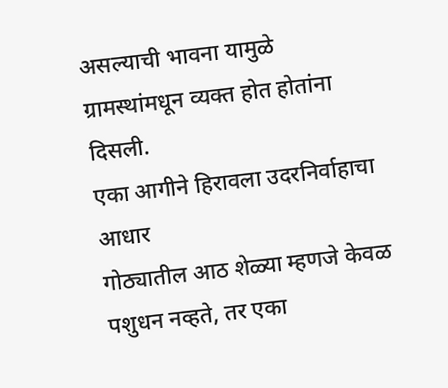असल्याची भावना यामुळे ग्रामस्थांमधून व्यक्त होत होतांना दिसली.
एका आगीने हिरावला उदरनिर्वाहाचा आधार
गोठ्यातील आठ शेळ्या म्हणजे केवळ पशुधन नव्हते, तर एका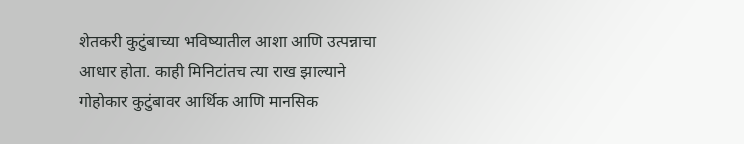शेतकरी कुटुंबाच्या भविष्यातील आशा आणि उत्पन्नाचा आधार होता. काही मिनिटांतच त्या राख झाल्याने गोहोकार कुटुंबावर आर्थिक आणि मानसिक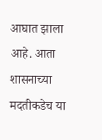आघात झाला आहे. आता शासनाच्या मदतीकडेच या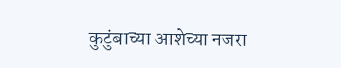कुटुंबाच्या आशेच्या नजरा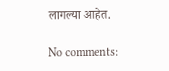लागल्या आहेत.

No comments: